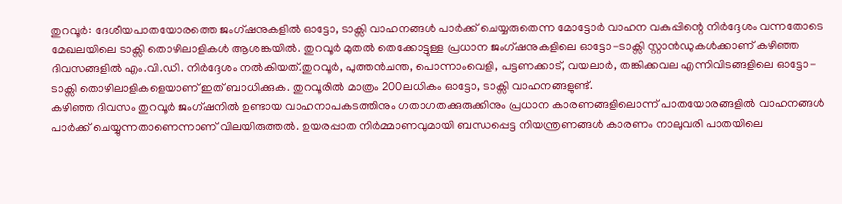തുറവൂർ: ദേശീയപാതയോരത്തെ ജംഗ്ഷനുകളിൽ ഓട്ടോ, ടാക്സി വാഹനങ്ങൾ പാർക്ക് ചെയ്യരുതെന്ന മോട്ടോർ വാഹന വകുപ്പിന്റെ നിർദ്ദേശം വന്നതോടെ മേഖലയിലെ ടാക്സി തൊഴിലാളികൾ ആശങ്കയിൽ. തുറവൂർ മുതൽ തെക്കോട്ടുള്ള പ്രധാന ജംഗ്ഷനുകളിലെ ഓട്ടോ-ടാക്സി സ്റ്റാൻഡുകൾക്കാണ് കഴിഞ്ഞ ദിവസങ്ങളിൽ എം.വി.ഡി. നിർദ്ദേശം നൽകിയത്.തുറവൂർ, പുത്തൻചന്ത, പൊന്നാംവെളി, പട്ടണക്കാട്, വയലാർ, തങ്കിക്കവല എന്നിവിടങ്ങളിലെ ഓട്ടോ-ടാക്സി തൊഴിലാളികളെയാണ് ഇത് ബാധിക്കുക. തുറവൂരിൽ മാത്രം 200ലധികം ഓട്ടോ, ടാക്സി വാഹനങ്ങളുണ്ട്.
കഴിഞ്ഞ ദിവസം തുറവൂർ ജംഗ്ഷനിൽ ഉണ്ടായ വാഹനാപകടത്തിനും ഗതാഗതക്കുരുക്കിനും പ്രധാന കാരണങ്ങളിലൊന്ന് പാതയോരങ്ങളിൽ വാഹനങ്ങൾ പാർക്ക് ചെയ്യുന്നതാണെന്നാണ് വിലയിരുത്തൽ. ഉയരപ്പാത നിർമ്മാണവുമായി ബന്ധപ്പെട്ട നിയന്ത്രണങ്ങൾ കാരണം നാലുവരി പാതയിലെ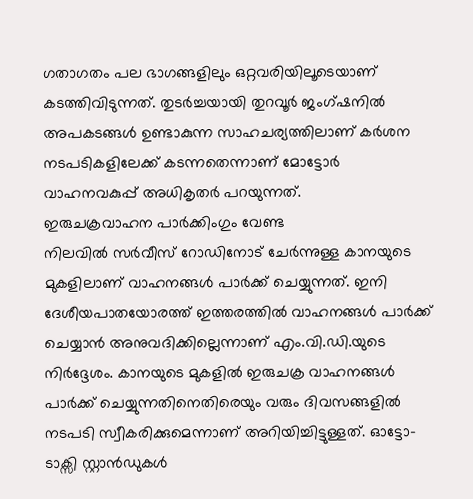ഗതാഗതം പല ഭാഗങ്ങളിലും ഒറ്റവരിയിലൂടെയാണ് കടത്തിവിടുന്നത്. തുടർച്ചയായി തുറവൂർ ജംഗ്ഷനിൽ അപകടങ്ങൾ ഉണ്ടാകുന്ന സാഹചര്യത്തിലാണ് കർശന നടപടികളിലേക്ക് കടന്നതെന്നാണ് മോട്ടോർ വാഹനവകുപ്പ് അധികൃതർ പറയുന്നത്.
ഇരുചക്രവാഹന പാർക്കിംഗും വേണ്ട
നിലവിൽ സർവീസ് റോഡിനോട് ചേർന്നുള്ള കാനയുടെ മുകളിലാണ് വാഹനങ്ങൾ പാർക്ക് ചെയ്യുന്നത്. ഇനി ദേശീയപാതയോരത്ത് ഇത്തരത്തിൽ വാഹനങ്ങൾ പാർക്ക് ചെയ്യാൻ അനുവദിക്കില്ലെന്നാണ് എം.വി.ഡി.യുടെ നിർദ്ദേശം. കാനയുടെ മുകളിൽ ഇരുചക്ര വാഹനങ്ങൾ പാർക്ക് ചെയ്യുന്നതിനെതിരെയും വരും ദിവസങ്ങളിൽ നടപടി സ്വീകരിക്കുമെന്നാണ് അറിയിച്ചിട്ടുള്ളത്. ഓട്ടോ-ടാക്സി സ്റ്റാൻഡുകൾ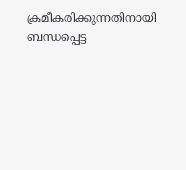ക്രമീകരിക്കുന്നതിനായി ബന്ധപ്പെട്ട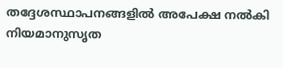തദ്ദേശസ്ഥാപനങ്ങളിൽ അപേക്ഷ നൽകി നിയമാനുസൃത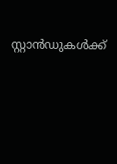സ്റ്റാൻഡുകൾക്ക്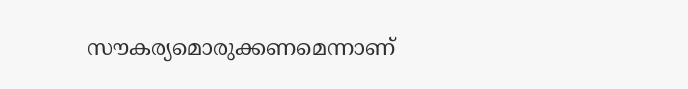സൗകര്യമൊരുക്കണമെന്നാണ്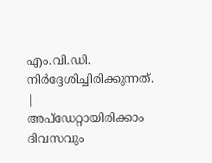എം.വി.ഡി. നിർദ്ദേശിച്ചിരിക്കുന്നത്.
|
അപ്ഡേറ്റായിരിക്കാം ദിവസവും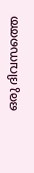ഒരു ദിവസത്തെ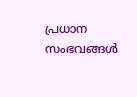പ്രധാന സംഭവങ്ങൾ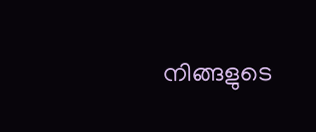നിങ്ങളുടെ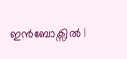ഇൻബോക്സിൽ |